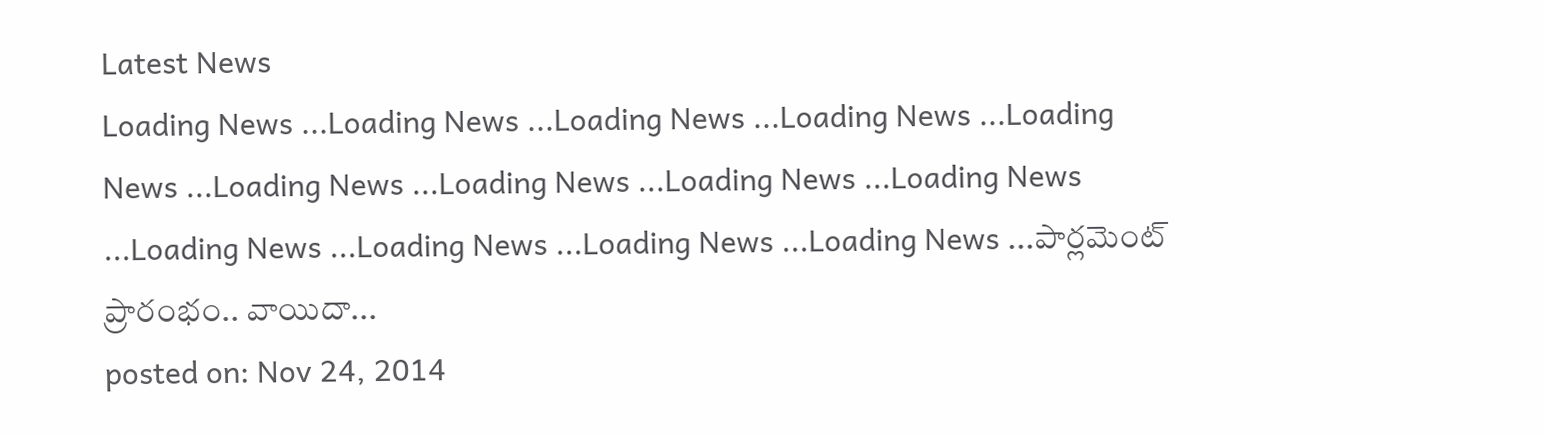Latest News
Loading News ...Loading News ...Loading News ...Loading News ...Loading News ...Loading News ...Loading News ...Loading News ...Loading News ...Loading News ...Loading News ...Loading News ...Loading News ...పార్లమెంట్ ప్రారంభం.. వాయిదా...
posted on: Nov 24, 2014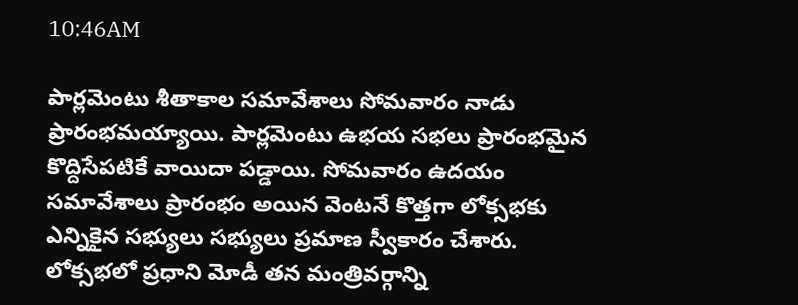10:46AM

పార్లమెంటు శీతాకాల సమావేశాలు సోమవారం నాడు ప్రారంభమయ్యాయి. పార్లమెంటు ఉభయ సభలు ప్రారంభమైన కొద్దిసేపటికే వాయిదా పడ్డాయి. సోమవారం ఉదయం సమావేశాలు ప్రారంభం అయిన వెంటనే కొత్తగా లోక్సభకు ఎన్నికైన సభ్యులు సభ్యులు ప్రమాణ స్వీకారం చేశారు. లోక్సభలో ప్రధాని మోడీ తన మంత్రివర్గాన్ని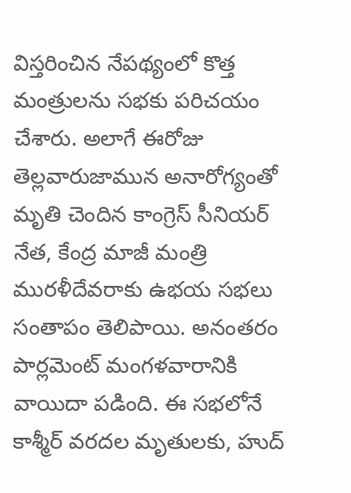విస్తరించిన నేపథ్యంలో కొత్త మంత్రులను సభకు పరిచయం చేశారు. అలాగే ఈరోజు తెల్లవారుజామున అనారోగ్యంతో మృతి చెందిన కాంగ్రెస్ సీనియర్ నేత, కేంద్ర మాజీ మంత్రి మురళీదేవరాకు ఉభయ సభలు సంతాపం తెలిపాయి. అనంతరం పార్లమెంట్ మంగళవారానికి వాయిదా పడింది. ఈ సభలోనే కాశ్మీర్ వరదల మృతులకు, హుద్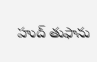హుద్ తుఫాను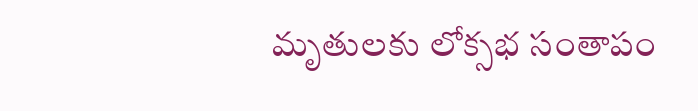మృతులకు లోక్సభ సంతాపం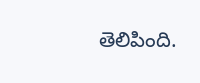తెలిపింది.